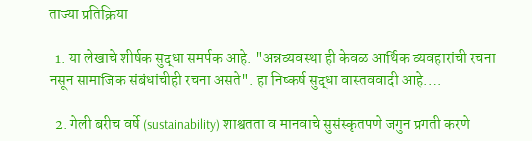ताज्या प्रतिक्रिया

  1. या लेखाचे शीर्षक सुद्धा समर्पक आहे. "अन्नव्यवस्था ही केवळ आर्थिक व्यवहारांची रचना नसून सामाजिक संबंधांचीही रचना असते". हा निष्कर्ष सुद्धा वास्तववादी आहे.…

  2. गेली बरीच वर्षे (sustainability) शाश्वतता व मानवाचे सुसंस्कृतपणे जगुन प्रगती करणे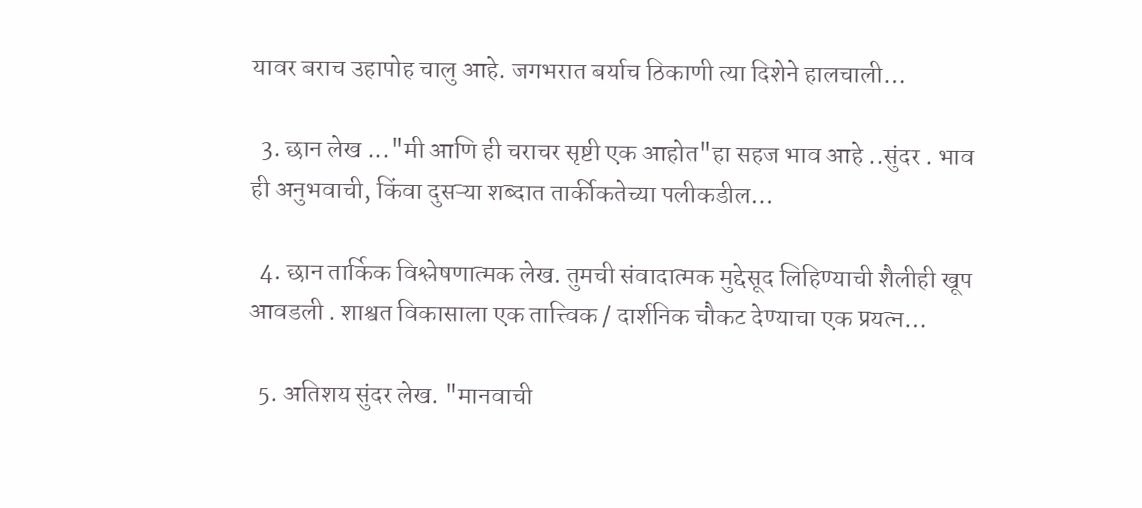यावर बराच उहापोह चालु आहे. जगभरात बर्याच ठिकाणी त्या दिशेने हालचाली…

  3. छान लेख ..."मी आणि ही चराचर सृष्टी एक आहोत"हा सहज भाव आहे ..सुंदर . भाव ही अनुभवाची, किंवा दुसऱ्या शब्दात तार्कीकतेच्या पलीकडील…

  4. छान तार्किक विश्लेषणात्मक लेख. तुमची संवादात्मक मुद्देसूद लिहिण्याची शैलीही खूप आवडली . शाश्वत विकासाला एक तात्त्विक / दार्शनिक चौकट देण्याचा एक प्रयत्न…

  5. अतिशय सुंदर लेख. "मानवाची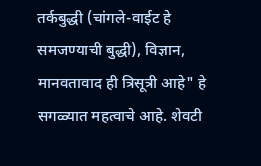तर्कबुद्धी (चांगले-वाईट हे समजण्याची बुद्धी), विज्ञान, मानवतावाद ही त्रिसूत्री आहे" हे सगळ्यात महत्वाचे आहे. शेवटी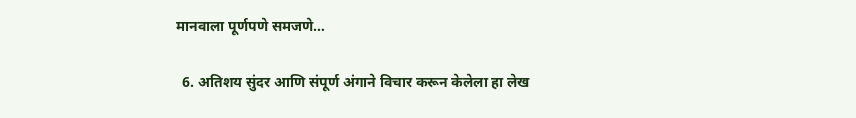मानवाला पूर्णपणे समजणे…

  6. अतिशय सुंदर आणि संपूर्ण अंगाने विचार करून केलेला हा लेख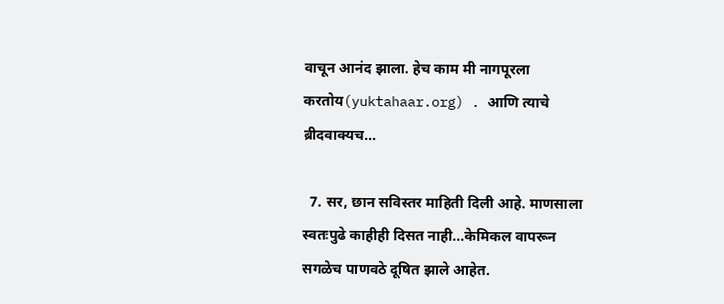वाचून आनंद झाला. हेच काम मी नागपूरला करतोय(yuktahaar.org) . आणि त्याचे ब्रीदवाक्यच…

  7. सर, छान सविस्तर माहिती दिली आहे. माणसाला स्वतःपुढे काहीही दिसत नाही...केमिकल वापरून सगळेच पाणवठे दूषित झाले आहेत.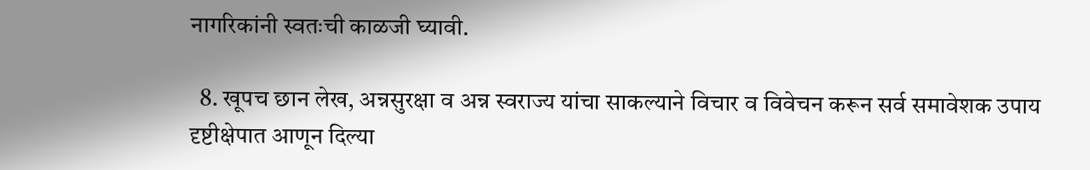नागरिकांनी स्वतःची काळजी घ्यावी.

  8. खूपच छान लेख, अन्नसुरक्षा व अन्न स्वराज्य यांचा साकल्याने विचार व‌ विवेचन करून सर्व समावेशक उपाय दृष्टीक्षेपात आणून दिल्या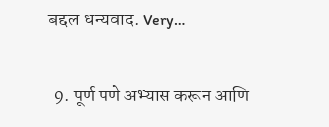बद्दल धन्यवाद. Very…

  9. पूर्ण पणे अभ्यास करून आणि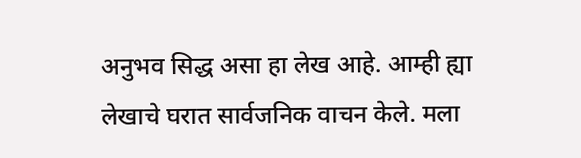अनुभव सिद्ध असा हा लेख आहे. आम्ही ह्या लेखाचे घरात सार्वजनिक वाचन केले. मला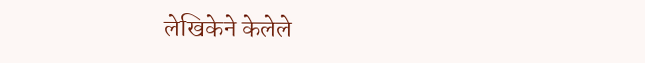लेखिकेने केलेले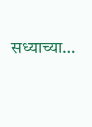सध्याच्या…